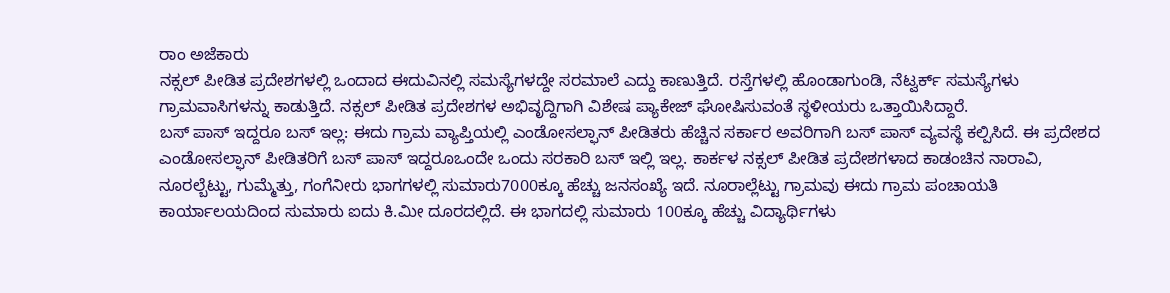ರಾಂ ಅಜೆಕಾರು
ನಕ್ಸಲ್ ಪೀಡಿತ ಪ್ರದೇಶಗಳಲ್ಲಿ ಒಂದಾದ ಈದುವಿನಲ್ಲಿ ಸಮಸ್ಯೆಗಳದ್ದೇ ಸರಮಾಲೆ ಎದ್ದು ಕಾಣುತ್ತಿದೆ. ರಸ್ತೆಗಳಲ್ಲಿ ಹೊಂಡಾಗುಂಡಿ, ನೆಟ್ವರ್ಕ್ ಸಮಸ್ಯೆಗಳು ಗ್ರಾಮವಾಸಿಗಳನ್ನು ಕಾಡುತ್ತಿದೆ. ನಕ್ಸಲ್ ಪೀಡಿತ ಪ್ರದೇಶಗಳ ಅಭಿವೃದ್ದಿಗಾಗಿ ವಿಶೇಷ ಪ್ಯಾಕೇಜ್ ಘೋಷಿಸುವಂತೆ ಸ್ಥಳೀಯರು ಒತ್ತಾಯಿಸಿದ್ದಾರೆ.
ಬಸ್ ಪಾಸ್ ಇದ್ದರೂ ಬಸ್ ಇಲ್ಲ: ಈದು ಗ್ರಾಮ ವ್ಯಾಪ್ತಿಯಲ್ಲಿ ಎಂಡೋಸಲ್ಫಾನ್ ಪೀಡಿತರು ಹೆಚ್ಚಿನ ಸರ್ಕಾರ ಅವರಿಗಾಗಿ ಬಸ್ ಪಾಸ್ ವ್ಯವಸ್ಥೆ ಕಲ್ಪಿಸಿದೆ. ಈ ಪ್ರದೇಶದ ಎಂಡೋಸಲ್ಫಾನ್ ಪೀಡಿತರಿಗೆ ಬಸ್ ಪಾಸ್ ಇದ್ದರೂಒಂದೇ ಒಂದು ಸರಕಾರಿ ಬಸ್ ಇಲ್ಲಿ ಇಲ್ಲ. ಕಾರ್ಕಳ ನಕ್ಸಲ್ ಪೀಡಿತ ಪ್ರದೇಶಗಳಾದ ಕಾಡಂಚಿನ ನಾರಾವಿ, ನೂರಲ್ಬೆಟ್ಟು, ಗುಮ್ಮೆತ್ತು, ಗಂಗೆನೀರು ಭಾಗಗಳಲ್ಲಿ ಸುಮಾರು7000ಕ್ಕೂ ಹೆಚ್ಚು ಜನಸಂಖ್ಯೆ ಇದೆ. ನೂರಾಲ್ಲೆಟ್ಟು ಗ್ರಾಮವು ಈದು ಗ್ರಾಮ ಪಂಚಾಯತಿ ಕಾರ್ಯಾಲಯದಿಂದ ಸುಮಾರು ಐದು ಕಿ.ಮೀ ದೂರದಲ್ಲಿದೆ. ಈ ಭಾಗದಲ್ಲಿ ಸುಮಾರು 100ಕ್ಕೂ ಹೆಚ್ಚು ವಿದ್ಯಾರ್ಥಿಗಳು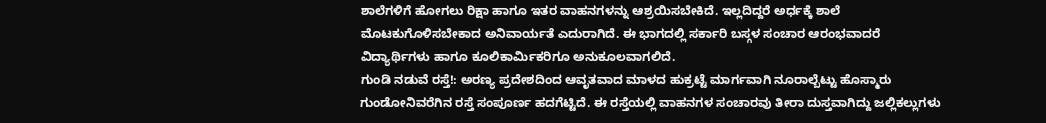ಶಾಲೆಗಳಿಗೆ ಹೋಗಲು ರಿಕ್ಷಾ ಹಾಗೂ ಇತರ ವಾಹನಗಳನ್ನು ಆಶ್ರಯಿಸಬೇಕಿದೆ. ಇಲ್ಲದಿದ್ದರೆ ಅರ್ಧಕ್ಕೆ ಶಾಲೆ ಮೊಟಕುಗೊಳಿಸಬೇಕಾದ ಅನಿವಾರ್ಯತೆ ಎದುರಾಗಿದೆ. ಈ ಭಾಗದಲ್ಲಿ ಸರ್ಕಾರಿ ಬಸ್ಗಳ ಸಂಚಾರ ಆರಂಭವಾದರೆ ವಿದ್ಯಾರ್ಥಿಗಳು ಹಾಗೂ ಕೂಲಿಕಾರ್ಮಿಕರಿಗೂ ಅನುಕೂಲವಾಗಲಿದೆ.
ಗುಂಡಿ ನಡುವೆ ರಸ್ತೆ!: ಅರಣ್ಯ ಪ್ರದೇಶದಿಂದ ಆವೃತವಾದ ಮಾಳದ ಹುಕ್ರಟ್ಟೆ ಮಾರ್ಗವಾಗಿ ನೂರಾಲ್ಬೆಟ್ಟು ಹೊಸ್ಮಾರು ಗುಂಡೋನಿವರೆಗಿನ ರಸ್ತೆ ಸಂಪೂರ್ಣ ಹದಗೆಟ್ಟಿದೆ. ಈ ರಸ್ತೆಯಲ್ಲಿ ವಾಹನಗಳ ಸಂಚಾರವು ತೀರಾ ದುಸ್ತವಾಗಿದ್ದು ಜಲ್ಲಿಕಲ್ಲುಗಳು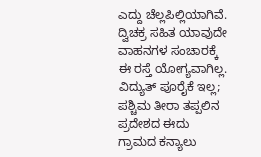ಎದ್ದು ಚೆಲ್ಲಪಿಲ್ಲಿಯಾಗಿವೆ. ದ್ವಿಚಕ್ರ ಸಹಿತ ಯಾವುದೇ ವಾಹನಗಳ ಸಂಚಾರಕ್ಕೆ ಈ ರಸ್ತೆ ಯೋಗ್ಯವಾಗಿಲ್ಲ.
ವಿದ್ಯುತ್ ಪೂರೈಕೆ ಇಲ್ಲ; ಪಶ್ಚಿಮ ತೀರಾ ತಪ್ಪಲಿನ ಪ್ರದೇಶದ ಈದು ಗ್ರಾಮದ ಕನ್ಯಾಲು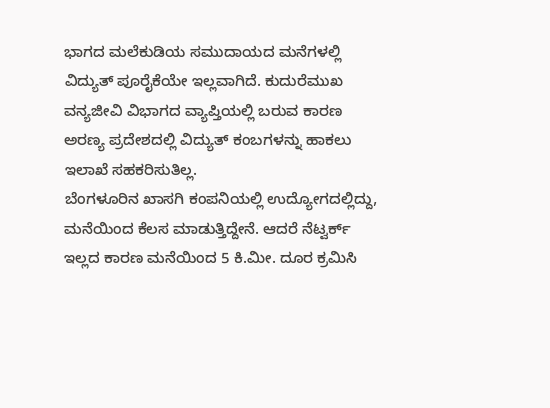ಭಾಗದ ಮಲೆಕುಡಿಯ ಸಮುದಾಯದ ಮನೆಗಳಲ್ಲಿ ವಿದ್ಯುತ್ ಪೂರೈಕೆಯೇ ಇಲ್ಲವಾಗಿದೆ. ಕುದುರೆಮುಖ ವನ್ಯಜೀವಿ ವಿಭಾಗದ ವ್ಯಾಪ್ತಿಯಲ್ಲಿ ಬರುವ ಕಾರಣ ಅರಣ್ಯ ಪ್ರದೇಶದಲ್ಲಿ ವಿದ್ಯುತ್ ಕಂಬಗಳನ್ನು ಹಾಕಲು ಇಲಾಖೆ ಸಹಕರಿಸುತಿಲ್ಲ.
ಬೆಂಗಳೂರಿನ ಖಾಸಗಿ ಕಂಪನಿಯಲ್ಲಿ ಉದ್ಯೋಗದಲ್ಲಿದ್ದು, ಮನೆಯಿಂದ ಕೆಲಸ ಮಾಡುತ್ತಿದ್ದೇನೆ. ಆದರೆ ನೆಟ್ವರ್ಕ್ ಇಲ್ಲದ ಕಾರಣ ಮನೆಯಿಂದ 5 ಕಿ.ಮೀ. ದೂರ ಕ್ರಮಿಸಿ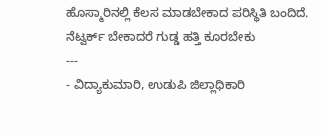ಹೊಸ್ಮಾರಿನಲ್ಲಿ ಕೆಲಸ ಮಾಡಬೇಕಾದ ಪರಿಸ್ಥಿತಿ ಬಂದಿದೆ. ನೆಟ್ವರ್ಕ್ ಬೇಕಾದರೆ ಗುಡ್ಡ ಹತ್ತಿ ಕೂರಬೇಕು
---
- ವಿದ್ಯಾಕುಮಾರಿ, ಉಡುಪಿ ಜಿಲ್ಲಾಧಿಕಾರಿ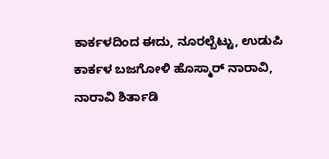ಕಾರ್ಕಳದಿಂದ ಈದು, ನೂರಲ್ಬೆಟ್ಟು, ಉಡುಪಿ ಕಾರ್ಕಳ ಬಜಗೋಳಿ ಹೊಸ್ಮಾರ್ ನಾರಾವಿ, ನಾರಾವಿ ಶಿರ್ತಾಡಿ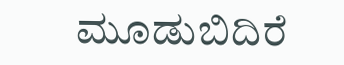ಮೂಡುಬಿದಿರೆ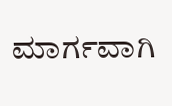ಮಾರ್ಗವಾಗಿ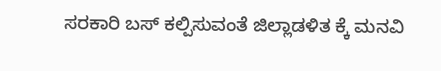ಸರಕಾರಿ ಬಸ್ ಕಲ್ಪಿಸುವಂತೆ ಜಿಲ್ಲಾಡಳಿತ ಕ್ಕೆ ಮನವಿ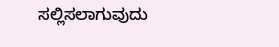ಸಲ್ಲಿಸಲಾಗುವುದು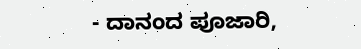- ದಾನಂದ ಪೂಜಾರಿ,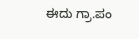ಈದು ಗ್ರಾ.ಪಂ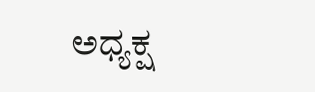ಅಧ್ಯಕ್ಷ